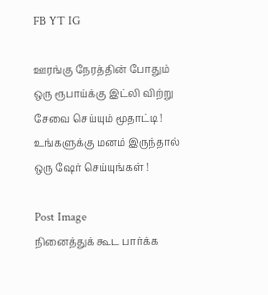FB YT IG

ஊரங்கு நேரத்தின் போதும் ஒரு ரூபாய்க்கு இட்லி விற்று சேவை செய்யும் மூதாட்டி ! உங்களுக்கு மனம் இருந்தால் ஒரு ஷேர் செய்யுங்கள் !

Post Image
நினைத்துக் கூட பார்க்க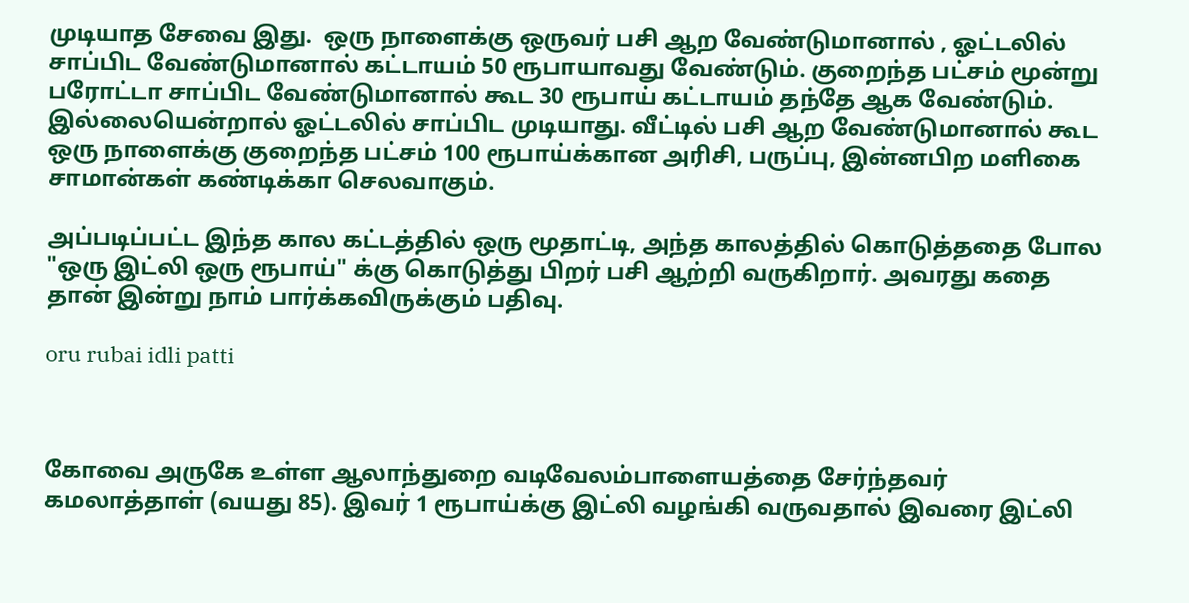முடியாத சேவை இது.  ஒரு நாளைக்கு ஒருவர் பசி ஆற வேண்டுமானால் , ஓட்டலில் சாப்பிட வேண்டுமானால் கட்டாயம் 50 ரூபாயாவது வேண்டும். குறைந்த பட்சம் மூன்று பரோட்டா சாப்பிட வேண்டுமானால் கூட 30 ரூபாய் கட்டாயம் தந்தே ஆக வேண்டும். இல்லையென்றால் ஓட்டலில் சாப்பிட முடியாது. வீட்டில் பசி ஆற வேண்டுமானால் கூட ஒரு நாளைக்கு குறைந்த பட்சம் 100 ரூபாய்க்கான அரிசி, பருப்பு, இன்னபிற மளிகை சாமான்கள் கண்டிக்கா செலவாகும்.

அப்படிப்பட்ட இந்த கால கட்டத்தில் ஒரு மூதாட்டி, அந்த காலத்தில் கொடுத்ததை போல "ஒரு இட்லி ஒரு ரூபாய்" க்கு கொடுத்து பிறர் பசி ஆற்றி வருகிறார். அவரது கதை தான் இன்று நாம் பார்க்கவிருக்கும் பதிவு.

oru rubai idli patti



கோவை அருகே உள்ள ஆலாந்துறை வடிவேலம்பாளையத்தை சேர்ந்தவர் கமலாத்தாள் (வயது 85). இவர் 1 ரூபாய்க்கு இட்லி வழங்கி வருவதால் இவரை இட்லி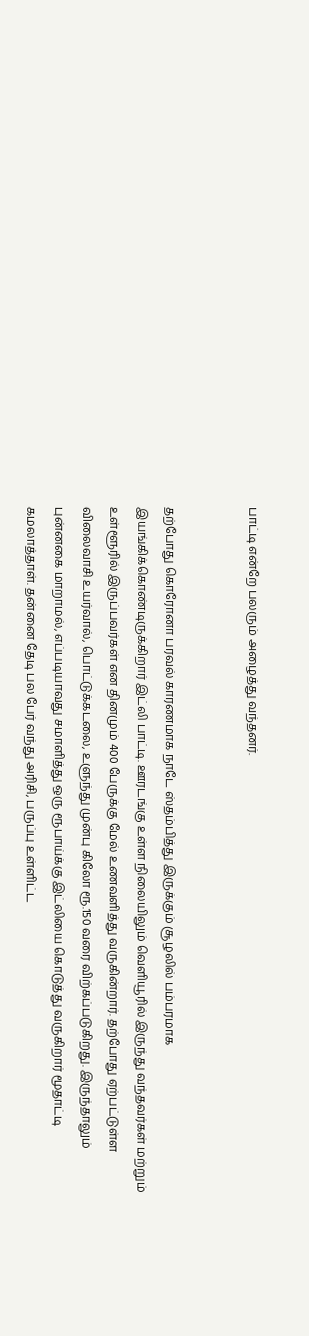பாட்டி என்றே பலரும் அழைத்து வந்தனர்.


தற்போது கொரோனா பரவல் காரணமாக நாடே ஸ்தம்பித்து இருக்கும் சூழலில் பம்பரமாக இயங்கிக்கொண்டிருக்கிறார் இட்லி பாட்டி. ஊரடங்கு உள்ள நிலையிலும் வெளியூரில் இருந்து வந்தவர்கள் மற்றும் உள்ளூரில் இருப்பவர்கள் என தினமும் 400 பேருக்கு மேல் உணவளித்து வருகின்றார். தற்போது ஏற்பட்டுள்ள விலைவாசி உயர்வால், பொட்டுக்கடலை, உளுந்து முன்பு கிலோ ரூ.150 வரை விற்கப்படுகிறது. இருந்தாலும் புன்னகை மாறாமல், எப்படியாவது சமாளித்து ஒரு ரூபாய்க்கு இட்லியை கொடுத்து வருகிறார் மூதாட்டி கமலாத்தாள். தன்னை தேடி பல பேர் வந்து அரிசி, பருப்பு உள்ளிட்ட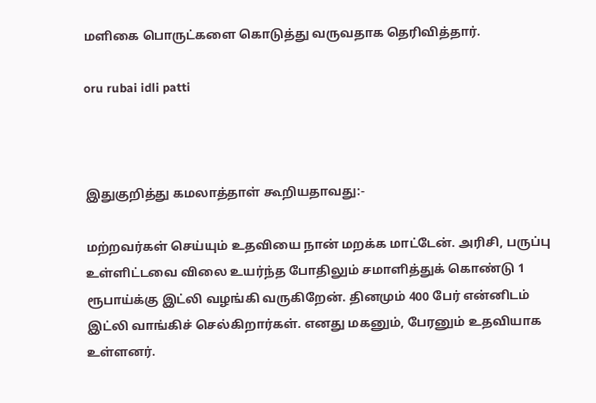மளிகை பொருட்களை கொடுத்து வருவதாக தெரிவித்தார்.

oru rubai idli patti



இதுகுறித்து கமலாத்தாள் கூறியதாவது:-

மற்றவர்கள் செய்யும் உதவியை நான் மறக்க மாட்டேன். அரிசி, பருப்பு உள்ளிட்டவை விலை உயர்ந்த போதிலும் சமாளித்துக் கொண்டு 1 ரூபாய்க்கு இட்லி வழங்கி வருகிறேன். தினமும் 400 பேர் என்னிடம் இட்லி வாங்கிச் செல்கிறார்கள். எனது மகனும், பேரனும் உதவியாக உள்ளனர்.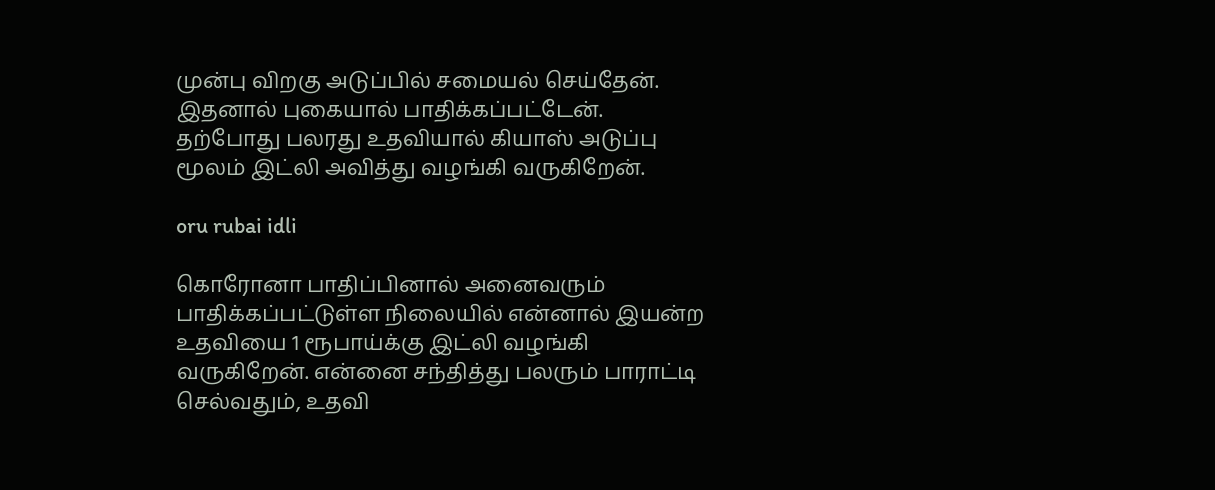முன்பு விறகு அடுப்பில் சமையல் செய்தேன். இதனால் புகையால் பாதிக்கப்பட்டேன். தற்போது பலரது உதவியால் கியாஸ் அடுப்பு மூலம் இட்லி அவித்து வழங்கி வருகிறேன்.

oru rubai idli

கொரோனா பாதிப்பினால் அனைவரும் பாதிக்கப்பட்டுள்ள நிலையில் என்னால் இயன்ற உதவியை 1 ரூபாய்க்கு இட்லி வழங்கி வருகிறேன். என்னை சந்தித்து பலரும் பாராட்டி செல்வதும், உதவி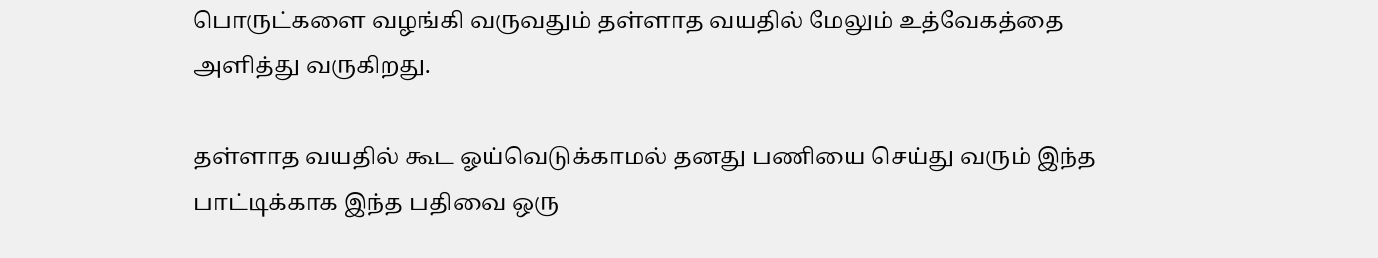பொருட்களை வழங்கி வருவதும் தள்ளாத வயதில் மேலும் உத்வேகத்தை அளித்து வருகிறது.

தள்ளாத வயதில் கூட ஓய்வெடுக்காமல் தனது பணியை செய்து வரும் இந்த பாட்டிக்காக இந்த பதிவை ஒரு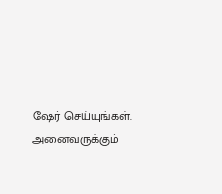ஷேர் செய்யுங்கள். அனைவருக்கும்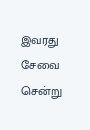இவரது சேவை சென்று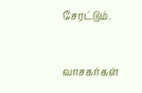சேரட்டும்.



வாசகர்கள்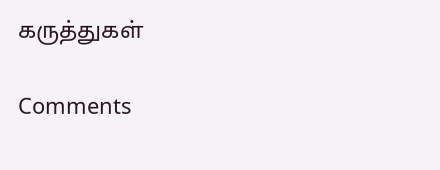கருத்துகள்

Comments